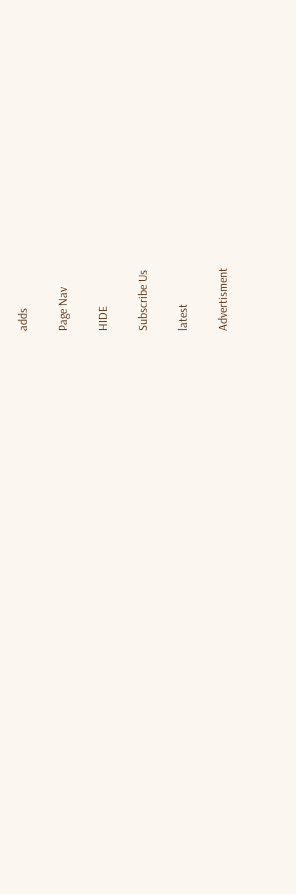adds

Page Nav

HIDE

Subscribe Us

latest

Advertisment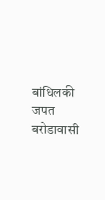बांधिलकी जपत बरोडावासी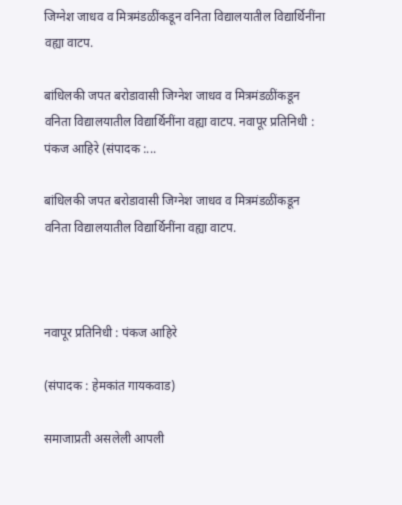जिग्नेश जाधव व मित्रमंडळींकडून वनिता विद्यालयातील विद्यार्थिनींना वह्या वाटप.

बांधिलकी जपत बरोडावासी जिग्नेश जाधव व मित्रमंडळींकडून वनिता विद्यालयातील विद्यार्थिनींना वह्या वाटप. नवापूर प्रतिनिधी : पंकज आहिरे (संपादक :...

बांधिलकी जपत बरोडावासी जिग्नेश जाधव व मित्रमंडळींकडून वनिता विद्यालयातील विद्यार्थिनींना वह्या वाटप.



नवापूर प्रतिनिधी : पंकज आहिरे

(संपादक : हेमकांत गायकवाड)

समाजाप्रती असलेली आपली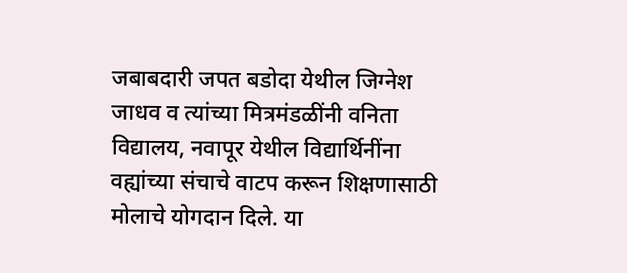जबाबदारी जपत बडोदा येथील जिग्नेश जाधव व त्यांच्या मित्रमंडळींनी वनिता विद्यालय, नवापूर येथील विद्यार्थिनींना वह्यांच्या संचाचे वाटप करून शिक्षणासाठी मोलाचे योगदान दिले. या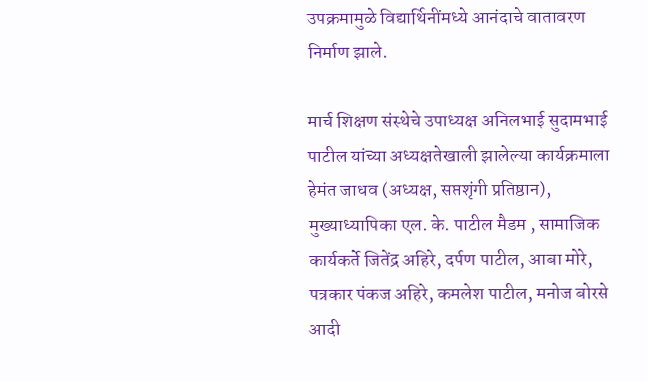उपक्रमामुळे विद्यार्थिनींमध्ये आनंदाचे वातावरण निर्माण झाले.

मार्च शिक्षण संस्थेचे उपाध्यक्ष अनिलभाई सुदामभाई पाटील यांच्या अध्यक्षतेखाली झालेल्या कार्यक्रमाला हेमंत जाधव (अध्यक्ष, सप्तशृंगी प्रतिष्ठान), मुख्याध्यापिका एल. के. पाटील मैडम , सामाजिक कार्यकर्ते जितेंद्र अहिरे, दर्पण पाटील, आबा मोरे, पत्रकार पंकज अहिरे, कमलेश पाटील, मनोज बोरसे आदी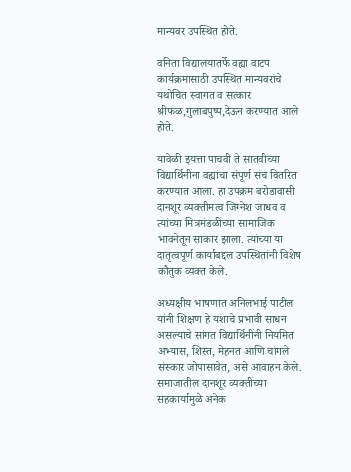मान्यवर उपस्थित होते.

वनिता विद्यालयातर्फे वह्या वाटप कार्यक्रमासाठी उपस्थित मान्यवरांचे यथोचित स्वागत व सत्कार श्रीफळ,गुलाबपुष्प,देऊन करण्यात आले होते.

यावेळी इयत्ता पाचवी ते सातवीच्या विद्यार्थिनींना वह्यांचा संपूर्ण संच वितरित करण्यात आला. हा उपक्रम बरोडावासी दानशूर व्यक्तीमत्व जिग्नेश जाधव व त्यांच्या मित्रमंडळींच्या सामाजिक भावनेतून साकार झाला. त्यांच्या या दातृत्वपूर्ण कार्याबद्दल उपस्थितांनी विशेष कौतुक व्यक्त केले.

अध्यक्षीय भाषणात अनिलभाई पाटील यांनी शिक्षण हे यशाचे प्रभावी साधन असल्याचे सांगत विद्यार्थिनींनी नियमित अभ्यास, शिस्त, मेहनत आणि चांगले संस्कार जोपासावेत, असे आवाहन केले. समाजातील दानशूर व्यक्तींच्या सहकार्यामुळे अनेक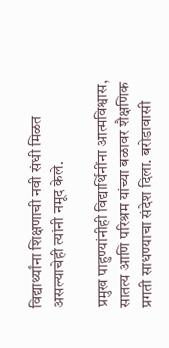विद्यार्थ्यांना शिक्षणाची नवी संधी मिळत असल्याचेही त्यांनी नमूद केले.

प्रमुख पाहुण्यांनीही विद्यार्थिनींना आत्मविश्वास, सातत्य आणि परिश्रम यांच्या बळावर शैक्षणिक प्रगती साधण्याचा संदेश दिला. बरोडावासी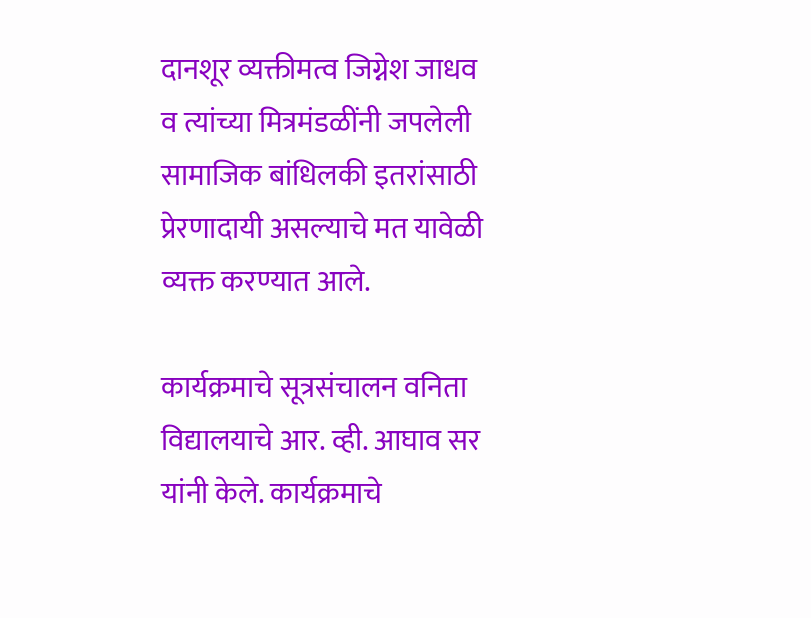दानशूर व्यक्तीमत्व जिग्नेश जाधव व त्यांच्या मित्रमंडळींनी जपलेली सामाजिक बांधिलकी इतरांसाठी प्रेरणादायी असल्याचे मत यावेळी व्यक्त करण्यात आले.

कार्यक्रमाचे सूत्रसंचालन वनिता विद्यालयाचे आर. व्ही. आघाव सर यांनी केले. कार्यक्रमाचे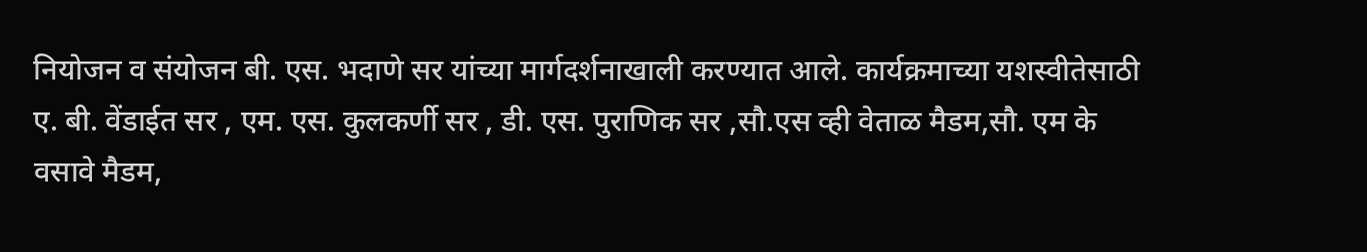नियोजन व संयोजन बी. एस. भदाणे सर यांच्या मार्गदर्शनाखाली करण्यात आले. कार्यक्रमाच्या यशस्वीतेसाठी ए. बी. वेंडाईत सर , एम. एस. कुलकर्णी सर , डी. एस. पुराणिक सर ,सौ.एस व्ही वेताळ मैडम,सौ. एम के वसावे मैडम,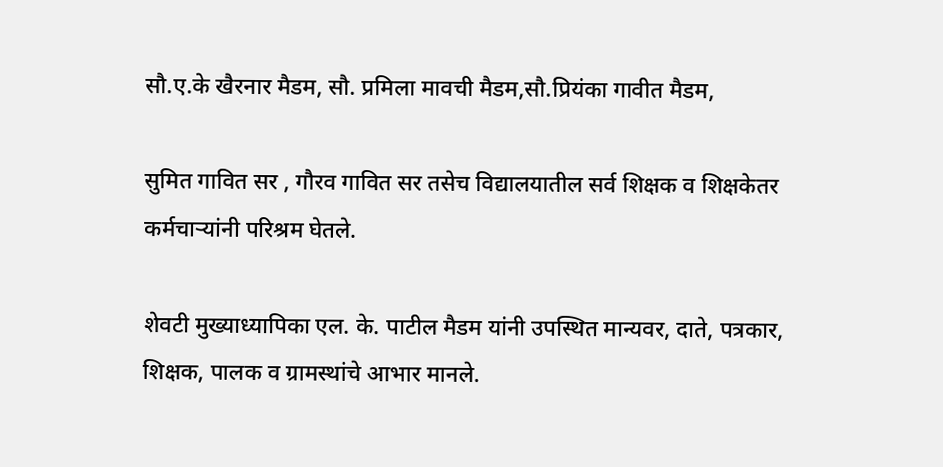सौ.ए.के खैरनार मैडम, सौ. प्रमिला मावची मैडम,सौ.प्रियंका गावीत मैडम,

सुमित गावित सर , गौरव गावित सर तसेच विद्यालयातील सर्व शिक्षक व शिक्षकेतर कर्मचाऱ्यांनी परिश्रम घेतले.

शेवटी मुख्याध्यापिका एल. के. पाटील मैडम यांनी उपस्थित मान्यवर, दाते, पत्रकार, शिक्षक, पालक व ग्रामस्थांचे आभार मानले.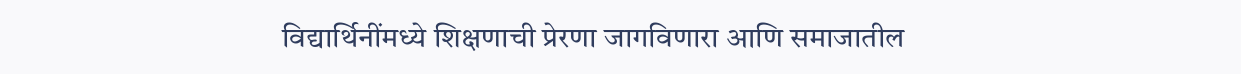विद्यार्थिनींमध्ये शिक्षणाची प्रेरणा जागविणारा आणि समाजातील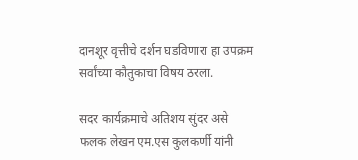दानशूर वृत्तीचे दर्शन घडविणारा हा उपक्रम सर्वांच्या कौतुकाचा विषय ठरला.

सदर कार्यक्रमाचे अतिशय सुंदर असे फलक लेखन एम.एस कुलकर्णी यांनी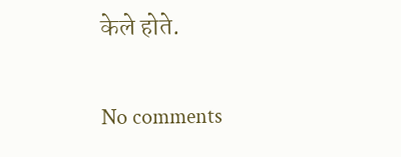केले होते.

No comments